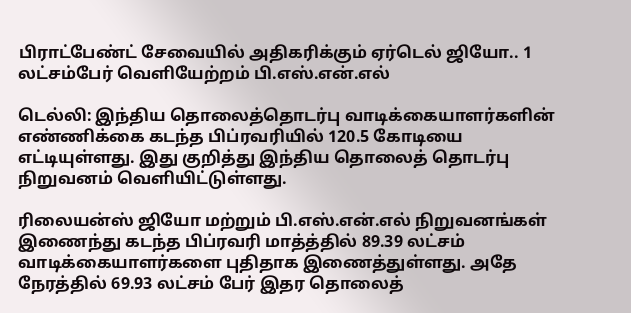பிராட்பேண்ட் சேவையில் அதிகரிக்கும் ஏர்டெல் ஜியோ.. 1 லட்சம்பேர் வெளியேற்றம் பி.எஸ்.என்.எல்

டெல்லி: இந்திய தொலைத்தொடர்பு வாடிக்கையாளர்களின் எண்ணிக்கை கடந்த பிப்ரவரியில் 120.5 கோடியை எட்டியுள்ளது. இது குறித்து இந்திய தொலைத் தொடர்பு நிறுவனம் வெளியிட்டுள்ளது.

ரிலையன்ஸ் ஜியோ மற்றும் பி.எஸ்.என்.எல் நிறுவனங்கள் இணைந்து கடந்த பிப்ரவரி மாத்த்தில் 89.39 லட்சம் வாடிக்கையாளர்களை புதிதாக இணைத்துள்ளது. அதே நேரத்தில் 69.93 லட்சம் பேர் இதர தொலைத்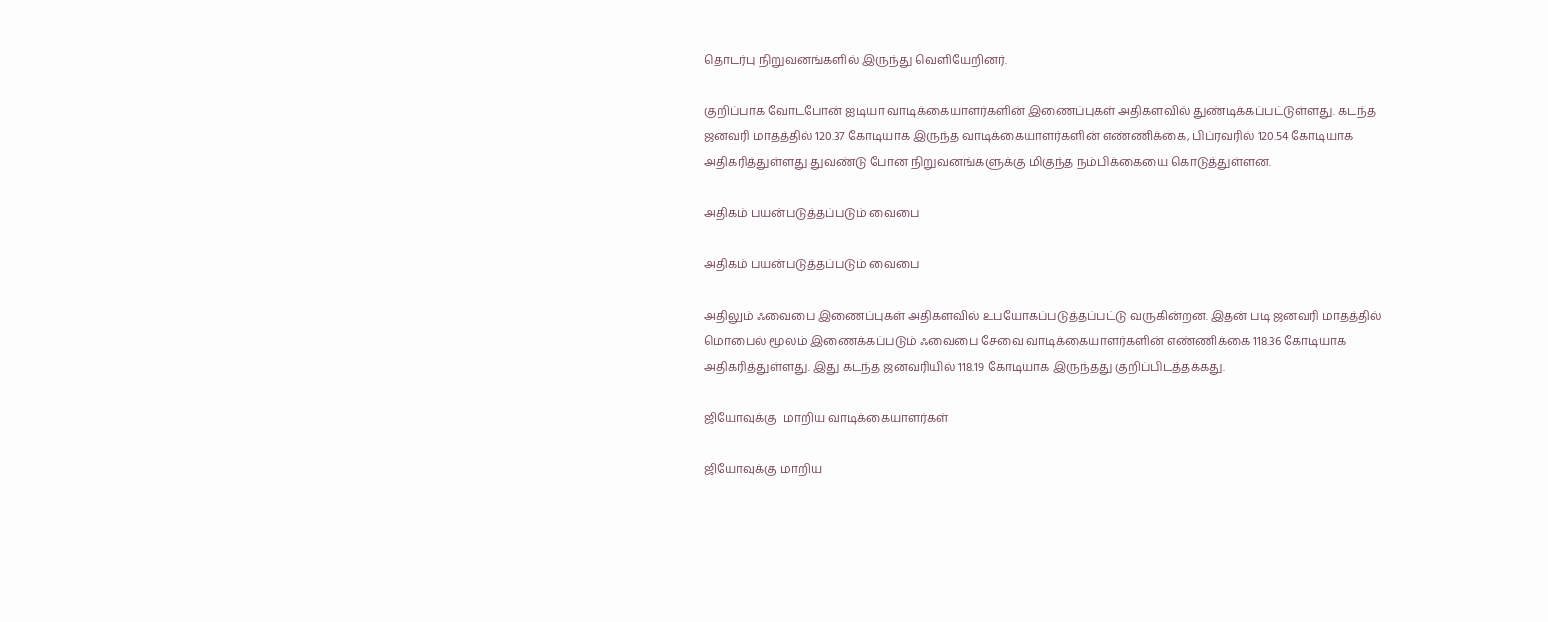தொடர்பு நிறுவனங்களில் இருந்து வெளியேறினர்.

குறிப்பாக வோடபோன் ஐடியா வாடிக்கையாளர்களின் இணைப்புகள் அதிகளவில் துண்டிக்கப்பட்டுள்ளது. கடந்த ஜனவரி மாதத்தில் 120.37 கோடியாக இருந்த வாடிக்கையாளர்களின் எண்ணிக்கை, பிப்ரவரில் 120.54 கோடியாக அதிகரித்துள்ளது துவண்டு போன நிறுவனங்களுக்கு மிகுந்த நம்பிக்கையை கொடுத்துள்ளன.

அதிகம் பயன்படுத்தப்படும் வைபை

அதிகம் பயன்படுத்தப்படும் வைபை

அதிலும் ஃவைபை இணைப்புகள் அதிகளவில் உபயோகப்படுத்தப்பட்டு வருகின்றன. இதன் படி ஜனவரி மாதத்தில் மொபைல் மூலம் இணைக்கப்படும் ஃவைபை சேவை வாடிக்கையாளர்களின் எண்ணிக்கை 118.36 கோடியாக அதிகரித்துள்ளது. இது கடந்த ஜனவரியில் 118.19 கோடியாக இருந்தது குறிப்பிடத்தக்கது.

ஜியோவுக்கு  மாறிய வாடிக்கையாளர்கள்

ஜியோவுக்கு மாறிய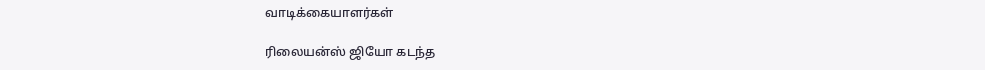வாடிக்கையாளர்கள்

ரிலையன்ஸ் ஜியோ கடந்த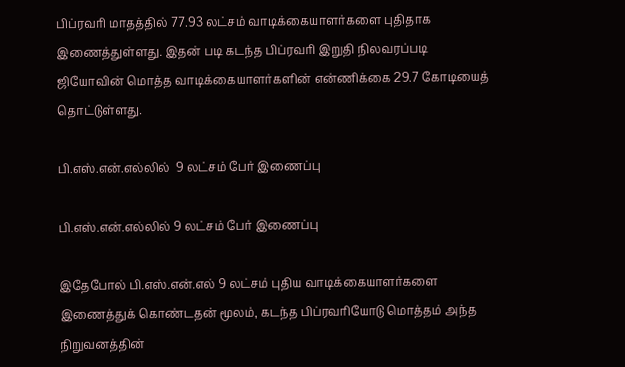பிப்ரவரி மாதத்தில் 77.93 லட்சம் வாடிக்கையாளர்களை புதிதாக இணைத்துள்ளது. இதன் படி கடந்த பிப்ரவரி இறுதி நிலவரப்படி ஜியோவின் மொத்த வாடிக்கையாளர்களின் என்ணிக்கை 29.7 கோடியைத் தொட்டுள்ளது.

பி.எஸ்.என்.எல்லில்  9 லட்சம் பேர் இணைப்பு

பி.எஸ்.என்.எல்லில் 9 லட்சம் பேர் இணைப்பு

இதேபோல் பி.எஸ்.என்.எல் 9 லட்சம் புதிய வாடிக்கையாளர்களை இணைத்துக் கொண்டதன் மூலம், கடந்த பிப்ரவரியோடு மொத்தம் அந்த நிறுவனத்தின்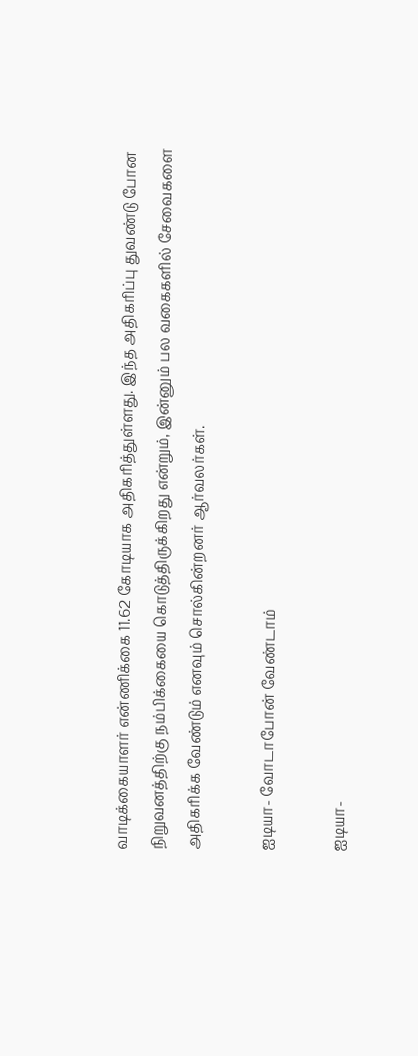வாடிக்கையாளர் என்ணிக்கை 11.62 கோடியாக அதிகரித்துள்ளது. இந்த அதிகரிப்பு துவண்டு போன நிறுவனத்திற்கு நம்பிக்கையை கொடுத்திருக்கிறது என்றும், இன்னும் பல வகைகளில் சேவைகளை அதிகரிக்க வேண்டும் எனவும் சொல்கின்றனர் ஆர்வலர்கள்.

ஐடியா- வோடாபோன் வேண்டாம்

ஐடியா-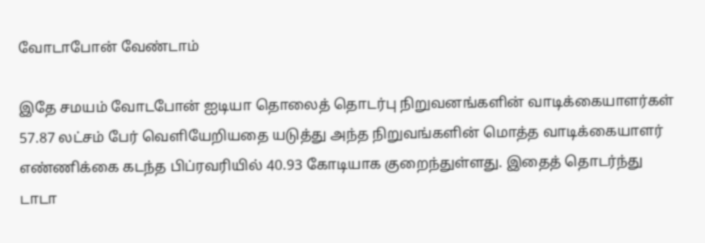வோடாபோன் வேண்டாம்

இதே சமயம் வோடபோன் ஐடியா தொலைத் தொடர்பு நிறுவனங்களின் வாடிக்கையாளர்கள் 57.87 லட்சம் பேர் வெளியேறியதை யடுத்து அந்த நிறுவங்களின் மொத்த வாடிக்கையாளர் எண்ணிக்கை கடந்த பிப்ரவரியில் 40.93 கோடியாக குறைந்துள்ளது. இதைத் தொடர்ந்து டாடா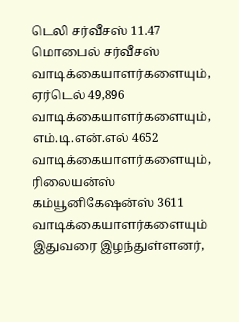டெலி சர்வீசஸ் 11.47 மொபைல் சர்வீசஸ் வாடிக்கையாளர்களையும், ஏர்டெல் 49,896 வாடிக்கையாளர்களையும், எம்.டி.என்.எல் 4652 வாடிக்கையாளர்களையும், ரிலையன்ஸ் கம்யூனிகேஷன்ஸ் 3611 வாடிக்கையாளர்களையும் இதுவரை இழந்துள்ளனர்,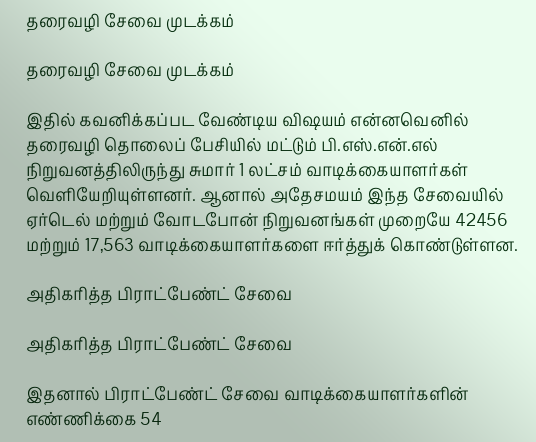தரைவழி சேவை முடக்கம்

தரைவழி சேவை முடக்கம்

இதில் கவனிக்கப்பட வேண்டிய விஷயம் என்னவெனில் தரைவழி தொலைப் பேசியில் மட்டும் பி.எஸ்.என்.எல் நிறுவனத்திலிருந்து சுமார் 1 லட்சம் வாடிக்கையாளர்கள் வெளியேறியுள்ளனர். ஆனால் அதேசமயம் இந்த சேவையில் ஏர்டெல் மற்றும் வோடபோன் நிறுவனங்கள் முறையே 42456 மற்றும் 17,563 வாடிக்கையாளர்களை ஈர்த்துக் கொண்டுள்ளன.

அதிகரித்த பிராட்பேண்ட் சேவை

அதிகரித்த பிராட்பேண்ட் சேவை

இதனால் பிராட்பேண்ட் சேவை வாடிக்கையாளர்களின் எண்ணிக்கை 54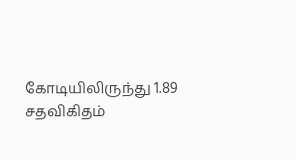கோடியிலிருந்து 1.89 சதவிகிதம்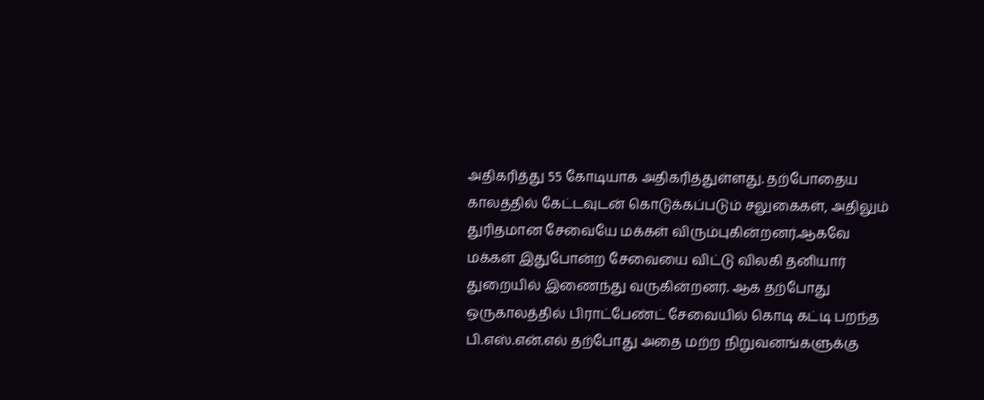அதிகரித்து 55 கோடியாக அதிகரித்துள்ளது. தற்போதைய காலத்தில் கேட்டவுடன் கொடுக்கப்படும் சலுகைகள், அதிலும் துரிதமான சேவையே மக்கள் விரும்புகின்றனர்.ஆகவே மக்கள் இதுபோன்ற சேவையை விட்டு விலகி தனியார் துறையில் இணைந்து வருகின்றனர். ஆக தற்போது ஒருகாலத்தில் பிராட்பேண்ட் சேவையில் கொடி கட்டி பறந்த பி.எஸ்.என்.எல் தற்போது அதை மற்ற நிறுவனங்களுக்கு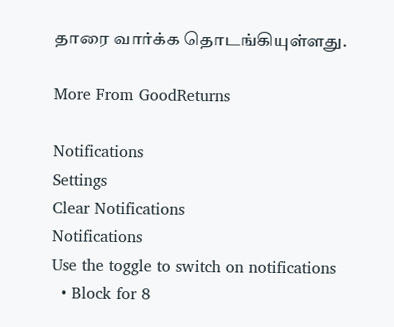தாரை வார்க்க தொடங்கியுள்ளது.

More From GoodReturns

Notifications
Settings
Clear Notifications
Notifications
Use the toggle to switch on notifications
  • Block for 8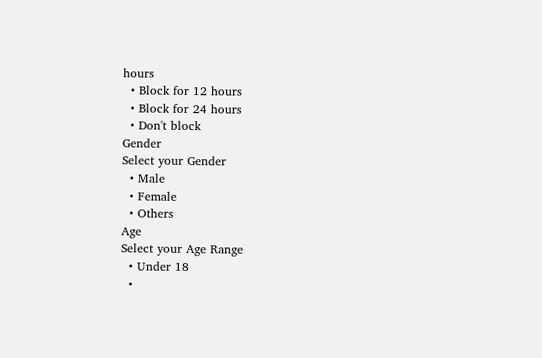hours
  • Block for 12 hours
  • Block for 24 hours
  • Don't block
Gender
Select your Gender
  • Male
  • Female
  • Others
Age
Select your Age Range
  • Under 18
  •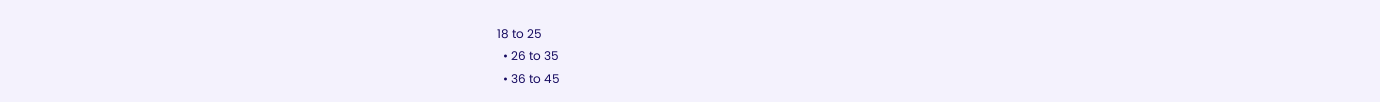18 to 25
  • 26 to 35
  • 36 to 45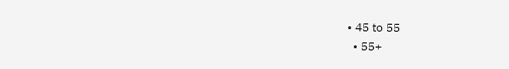• 45 to 55
  • 55+